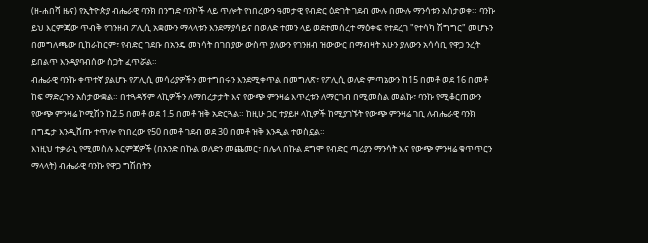(ዘ-ሐበሻ ዜና) የኢትዮጵያ ብሔራዊ ባንክ በንግድ ባንኮች ላይ ጥሎት የነበረውን ዓመታዊ የብድር ዕድገት ገደብ ሙሉ በሙሉ ማንሳቱን አስታወቀ። ባንኩ ይህ እርምጃው ጥብቅ የገንዘብ ፖሊሲ አቋሙን ማላላቱን እንደማያሳይና በወለድ ተመን ላይ ወደተመሰረተ ማዕቀፍ የተደረገ "የተሳካ ሽግግር" መሆኑን በመግለጫው ቢከራከርም፣ የብድር ገደቡ በአንዴ መነሳት በገበያው ውስጥ ያለውን የገንዘብ ዝውውር በማብዛት አሁን ያለውን አሳሳቢ የዋጋ ንረት ይበልጥ እንዳያባብሰው ስጋት ፈጥሯል።
ብሔራዊ ባንኩ ቀጥተኛ ያልሆኑ የፖሊሲ መሳሪያዎችን መተግበሩን እንደሚቀጥል በመግለጽ፣ የፖሊሲ ወለድ ምጣኔውን ከ15 በመቶ ወደ 16 በመቶ ከፍ ማድረጉን አስታውቋል። በተጓዳኝም ላኪዎችን ለማበረታታት እና የውጭ ምንዛሬ እጥረቱን ለማርገብ በሚመስል መልኩ፣ ባንኩ የሚቆርጠውን የውጭ ምንዛሬ ኮሚሽን ከ2.5 በመቶ ወደ 1.5 በመቶ ዝቅ አድርጓል። ከዚሁ ጋር ተያይዞ ላኪዎች ከሚያገኙት የውጭ ምንዛሬ ገቢ ለብሔራዊ ባንክ በግዴታ እንዲሸጡ ተጥሎ የነበረው የ50 በመቶ ገደብ ወደ 30 በመቶ ዝቅ እንዲል ተወስኗል።
እነዚህ ተቃራኒ የሚመስሉ እርምጃዎች (በአንድ በኩል ወለድን መጨመር፣ በሌላ በኩል ደግሞ የብድር ጣሪያን ማንሳት እና የውጭ ምንዛሬ ቁጥጥርን ማላላት) ብሔራዊ ባንኩ የዋጋ ግሽበትን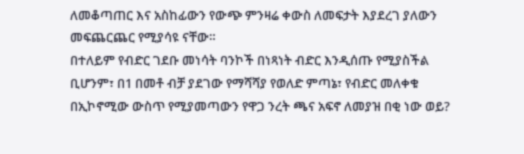ለመቆጣጠር እና አስከፊውን የውጭ ምንዛሬ ቀውስ ለመፍታት እያደረገ ያለውን መፍጨርጨር የሚያሳዩ ናቸው።
በተለይም የብድር ገደቡ መነሳት ባንኮች በነጻነት ብድር እንዲሰጡ የሚያስችል ቢሆንም፣ በ1 በመቶ ብቻ ያደገው የማሻሻያ የወለድ ምጣኔ፣ የብድር መለቀቁ በኢኮኖሚው ውስጥ የሚያመጣውን የዋጋ ንረት ጫና አፍኖ ለመያዝ በቂ ነው ወይ?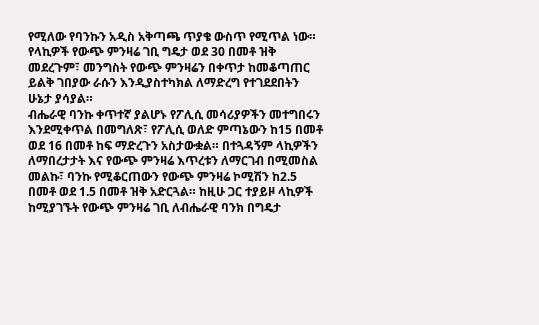የሚለው የባንኩን አዲስ አቅጣጫ ጥያቄ ውስጥ የሚጥል ነው። የላኪዎች የውጭ ምንዛሬ ገቢ ግዴታ ወደ 30 በመቶ ዝቅ መደረጉም፣ መንግስት የውጭ ምንዛሬን በቀጥታ ከመቆጣጠር ይልቅ ገበያው ራሱን እንዲያስተካክል ለማድረግ የተገደደበትን ሁኔታ ያሳያል።
ብሔራዊ ባንኩ ቀጥተኛ ያልሆኑ የፖሊሲ መሳሪያዎችን መተግበሩን እንደሚቀጥል በመግለጽ፣ የፖሊሲ ወለድ ምጣኔውን ከ15 በመቶ ወደ 16 በመቶ ከፍ ማድረጉን አስታውቋል። በተጓዳኝም ላኪዎችን ለማበረታታት እና የውጭ ምንዛሬ እጥረቱን ለማርገብ በሚመስል መልኩ፣ ባንኩ የሚቆርጠውን የውጭ ምንዛሬ ኮሚሽን ከ2.5 በመቶ ወደ 1.5 በመቶ ዝቅ አድርጓል። ከዚሁ ጋር ተያይዞ ላኪዎች ከሚያገኙት የውጭ ምንዛሬ ገቢ ለብሔራዊ ባንክ በግዴታ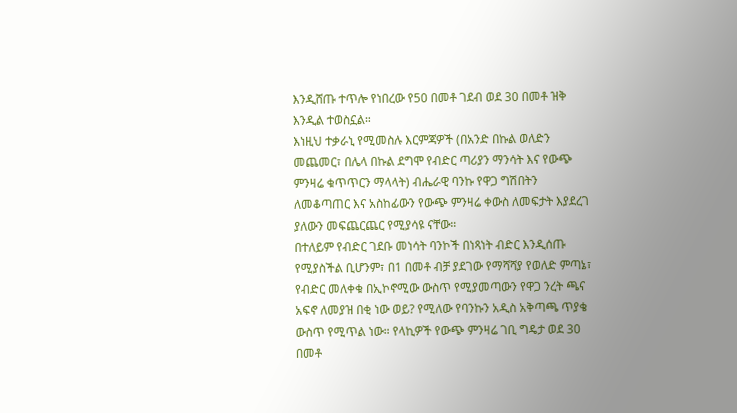እንዲሸጡ ተጥሎ የነበረው የ50 በመቶ ገደብ ወደ 30 በመቶ ዝቅ እንዲል ተወስኗል።
እነዚህ ተቃራኒ የሚመስሉ እርምጃዎች (በአንድ በኩል ወለድን መጨመር፣ በሌላ በኩል ደግሞ የብድር ጣሪያን ማንሳት እና የውጭ ምንዛሬ ቁጥጥርን ማላላት) ብሔራዊ ባንኩ የዋጋ ግሽበትን ለመቆጣጠር እና አስከፊውን የውጭ ምንዛሬ ቀውስ ለመፍታት እያደረገ ያለውን መፍጨርጨር የሚያሳዩ ናቸው።
በተለይም የብድር ገደቡ መነሳት ባንኮች በነጻነት ብድር እንዲሰጡ የሚያስችል ቢሆንም፣ በ1 በመቶ ብቻ ያደገው የማሻሻያ የወለድ ምጣኔ፣ የብድር መለቀቁ በኢኮኖሚው ውስጥ የሚያመጣውን የዋጋ ንረት ጫና አፍኖ ለመያዝ በቂ ነው ወይ? የሚለው የባንኩን አዲስ አቅጣጫ ጥያቄ ውስጥ የሚጥል ነው። የላኪዎች የውጭ ምንዛሬ ገቢ ግዴታ ወደ 30 በመቶ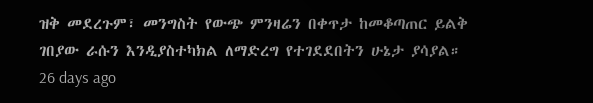ዝቅ መደረጉም፣ መንግስት የውጭ ምንዛሬን በቀጥታ ከመቆጣጠር ይልቅ ገበያው ራሱን እንዲያስተካክል ለማድረግ የተገደደበትን ሁኔታ ያሳያል።
26 days ago